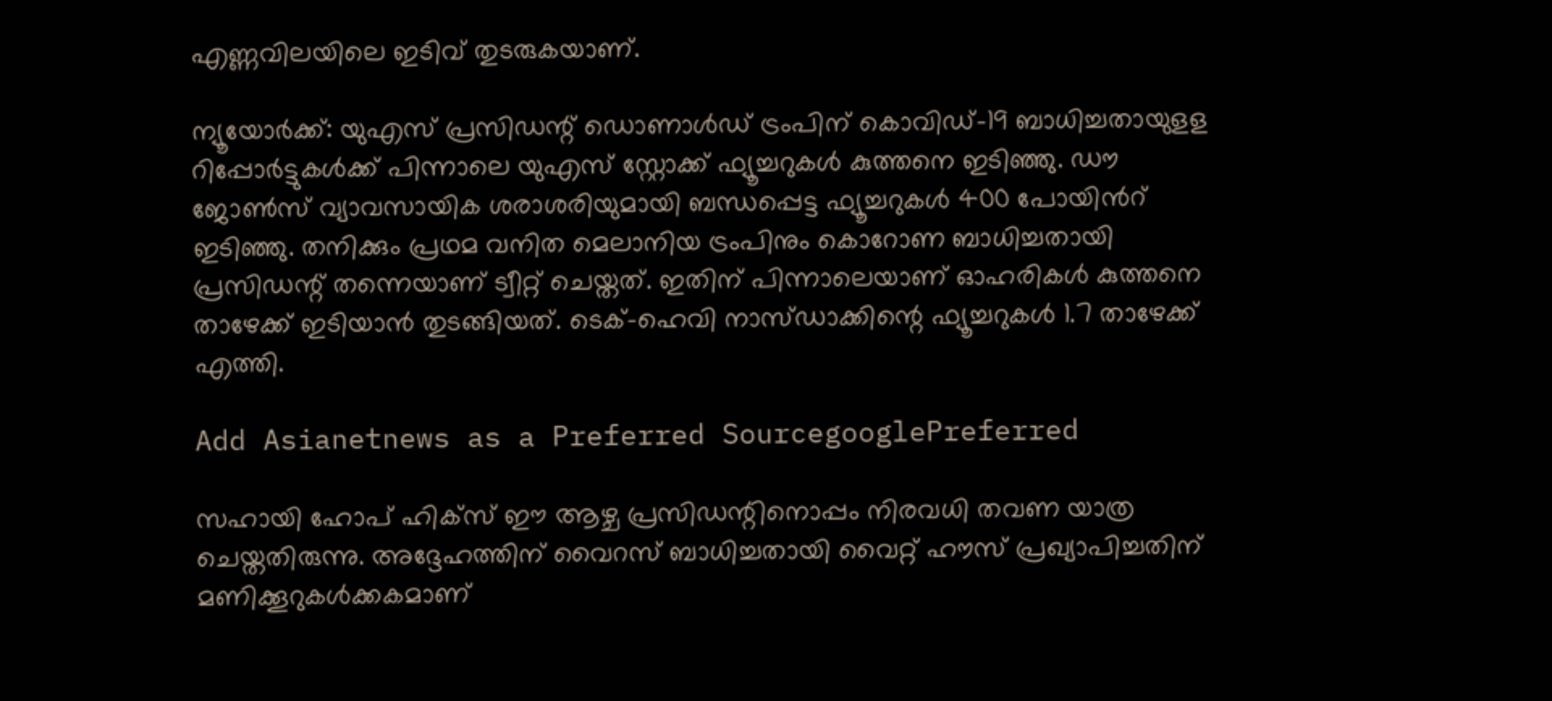എണ്ണവിലയിലെ ഇടിവ് തുടരുകയാണ്.

ന്യൂയോർക്ക്: യുഎസ് പ്രസിഡന്റ് ഡൊണാൾഡ് ട്രംപിന് കൊവിഡ്-19 ബാധിച്ചതായുളള റിപ്പോർട്ടുകൾക്ക് പിന്നാലെ യുഎസ് സ്റ്റോക്ക് ഫ്യൂച്ചറുകൾ കുത്തനെ ഇടിഞ്ഞു. ഡൗ ജോൺസ് വ്യാവസായിക ശരാശരിയുമായി ബന്ധപ്പെട്ട ഫ്യൂച്ചറുകൾ 400 പോയിൻറ് ഇടിഞ്ഞു. തനിക്കും പ്രഥമ വനിത മെലാനിയ ട്രംപിനും കൊറോണ ബാധിച്ചതായി പ്രസിഡന്റ് തന്നെയാണ് ട്വീറ്റ് ചെയ്തത്. ഇതിന് പിന്നാലെയാണ് ഓഹരികൾ കുത്തനെ താഴേക്ക് ഇടിയാൻ തുടങ്ങിയത്. ടെക്-ഹെവി നാസ്ഡാക്കിന്റെ ഫ്യൂച്ചറുകൾ 1.7 താഴേക്ക് എത്തി.

Add Asianetnews as a Preferred SourcegooglePreferred

സഹായി ഹോപ് ഹിക്സ് ഈ ആഴ്ച പ്രസിഡന്റിനൊപ്പം നിരവധി തവണ യാത്ര ചെയ്തതിരുന്നു. അദ്ദേഹത്തിന് വൈറസ് ബാധിച്ചതായി വൈറ്റ് ഹൗസ് പ്രഖ്യാപിച്ചതിന് മണിക്കൂറുകൾക്കകമാണ്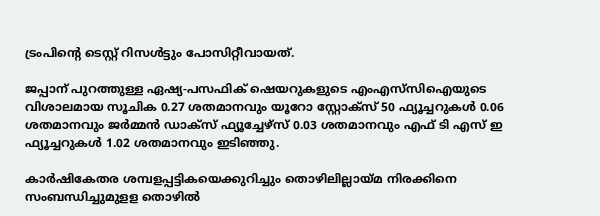ട്രംപിന്റെ ‌ടെസ്റ്റ് റിസൾട്ടും പോസിറ്റീവായത്.

ജപ്പാന് പുറത്തുള്ള ഏഷ്യ-പസഫിക് ഷെയറുകളുടെ എംഎസ്‍സിഐയുടെ വിശാലമായ സൂചിക 0.27 ശതമാനവും യൂറോ സ്റ്റോക്സ് 50 ഫ്യൂച്ചറുകൾ 0.06 ശതമാനവും ജർമ്മൻ ഡാക്സ് ഫ്യൂച്ചേഴ്സ് 0.03 ശതമാനവും എഫ് ടി എസ് ഇ ഫ്യൂച്ചറുകൾ 1.02 ശതമാനവും ഇടിഞ്ഞു.

കാർഷികേതര ശമ്പളപ്പട്ടികയെക്കുറിച്ചും തൊഴിലില്ലായ്മ നിരക്കിനെ സംബന്ധിച്ചുമുളള തൊഴിൽ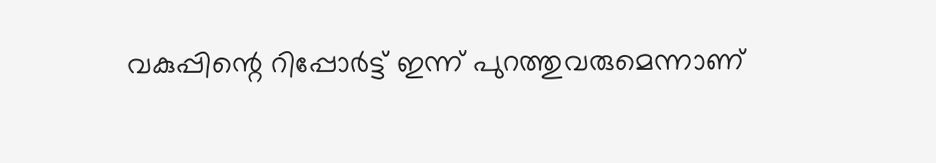വകുപ്പിന്റെ റിപ്പോർട്ട് ഇന്ന് പുറത്തുവരുമെന്നാണ്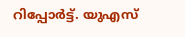റിപ്പോർട്ട്. യുഎസ്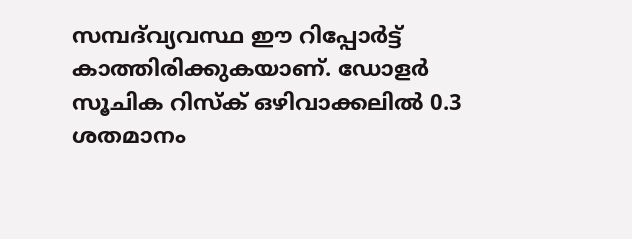സമ്പദ്‍വ്യവസ്ഥ ഈ റിപ്പോർട്ട് കാത്തിരിക്കുകയാണ്. ഡോളർ സൂചിക റിസ്ക് ഒഴിവാക്കലിൽ 0.3 ശതമാനം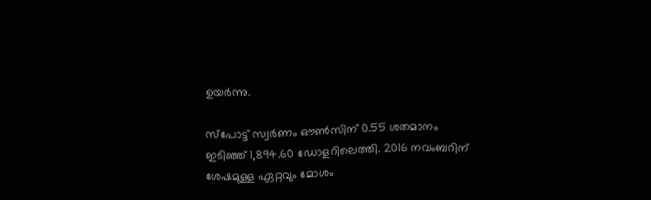ഉയർന്നു.

സ്പോട്ട് സ്വർണം ഔൺസിന് 0.55 ശതമാനം ഇടിഞ്ഞ് 1,894.60 ഡോളറിലെത്തി. 2016 നവംബറിന് ശേഷമുള്ള ഏറ്റവും മോശം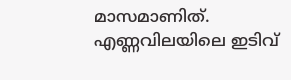മാസമാണിത്. എണ്ണവിലയിലെ ഇടിവ്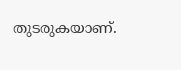തുടരുകയാണ്.